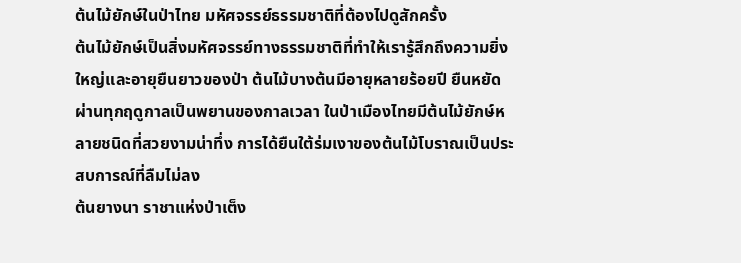ต้นไม้ยักษ์ในป่าไทย มหัศจรรย์ธรรมชาติที่ต้องไปดูสักครั้ง
ต้นไม้ยักษ์เป็นสิ่งมหัศจรรย์ทางธรรมชาติที่ทำให้เรารู้สึกถึงความยิ่งใหญ่และอายุยืนยาวของป่า ต้นไม้บางต้นมีอายุหลายร้อยปี ยืนหยัดผ่านทุกฤดูกาลเป็นพยานของกาลเวลา ในป่าเมืองไทยมีต้นไม้ยักษ์หลายชนิดที่สวยงามน่าทึ่ง การได้ยืนใต้ร่มเงาของต้นไม้โบราณเป็นประสบการณ์ที่ลืมไม่ลง
ต้นยางนา ราชาแห่งป่าเต็ง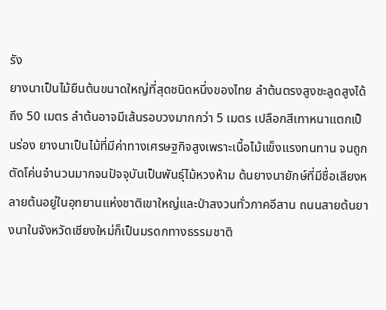รัง
ยางนาเป็นไม้ยืนต้นขนาดใหญ่ที่สุดชนิดหนึ่งของไทย ลำต้นตรงสูงชะลูดสูงได้ถึง 50 เมตร ลำต้นอาจมีเส้นรอบวงมากกว่า 5 เมตร เปลือกสีเทาหนาแตกเป็นร่อง ยางนาเป็นไม้ที่มีค่าทางเศรษฐกิจสูงเพราะเนื้อไม้แข็งแรงทนทาน จนถูกตัดโค่นจำนวนมากจนปัจจุบันเป็นพันธุ์ไม้หวงห้าม ต้นยางนายักษ์ที่มีชื่อเสียงหลายต้นอยู่ในอุทยานแห่งชาติเขาใหญ่และป่าสงวนทั่วภาคอีสาน ถนนสายต้นยางนาในจังหวัดเชียงใหม่ก็เป็นมรดกทางธรรมชาติ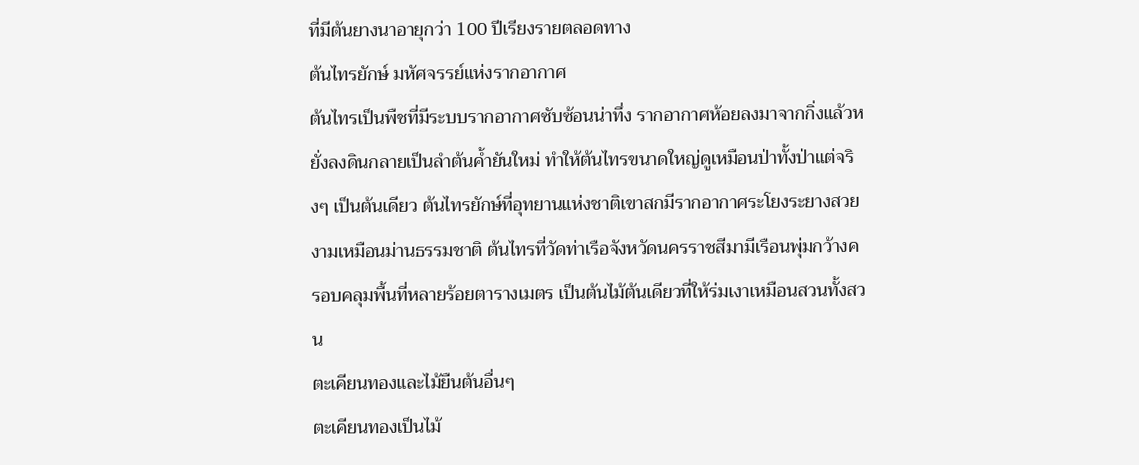ที่มีต้นยางนาอายุกว่า 100 ปีเรียงรายตลอดทาง
ต้นไทรยักษ์ มหัศจรรย์แห่งรากอากาศ
ต้นไทรเป็นพืชที่มีระบบรากอากาศซับซ้อนน่าทึ่ง รากอากาศห้อยลงมาจากกิ่งแล้วหยั่งลงดินกลายเป็นลำต้นค้ำยันใหม่ ทำให้ต้นไทรขนาดใหญ่ดูเหมือนป่าทั้งป่าแต่จริงๆ เป็นต้นเดียว ต้นไทรยักษ์ที่อุทยานแห่งชาติเขาสกมีรากอากาศระโยงระยางสวยงามเหมือนม่านธรรมชาติ ต้นไทรที่วัดท่าเรือจังหวัดนครราชสีมามีเรือนพุ่มกว้างครอบคลุมพื้นที่หลายร้อยตารางเมตร เป็นต้นไม้ต้นเดียวที่ให้ร่มเงาเหมือนสวนทั้งสวน
ตะเคียนทองและไม้ยืนต้นอื่นๆ
ตะเคียนทองเป็นไม้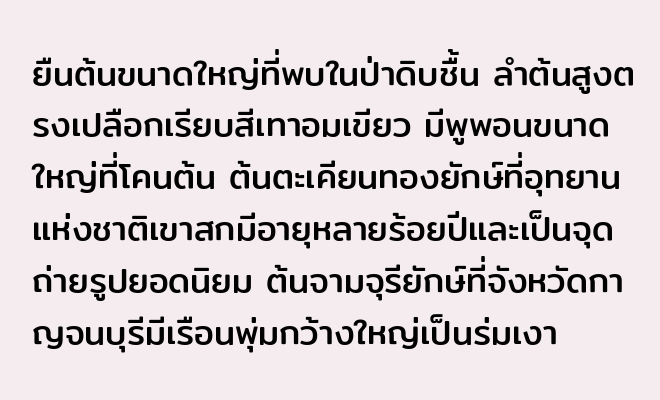ยืนต้นขนาดใหญ่ที่พบในป่าดิบชื้น ลำต้นสูงตรงเปลือกเรียบสีเทาอมเขียว มีพูพอนขนาดใหญ่ที่โคนต้น ต้นตะเคียนทองยักษ์ที่อุทยานแห่งชาติเขาสกมีอายุหลายร้อยปีและเป็นจุดถ่ายรูปยอดนิยม ต้นจามจุรียักษ์ที่จังหวัดกาญจนบุรีมีเรือนพุ่มกว้างใหญ่เป็นร่มเงา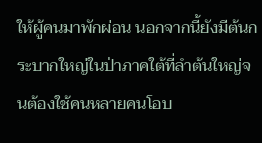ให้ผู้คนมาพักผ่อน นอกจากนี้ยังมีต้นกระบากใหญ่ในป่าภาคใต้ที่ลำต้นใหญ่จนต้องใช้คนหลายคนโอบ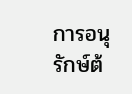การอนุรักษ์ต้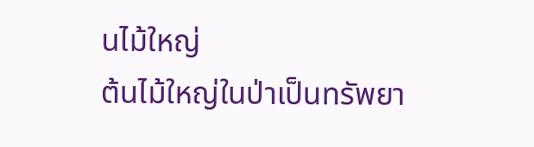นไม้ใหญ่
ต้นไม้ใหญ่ในป่าเป็นทรัพยา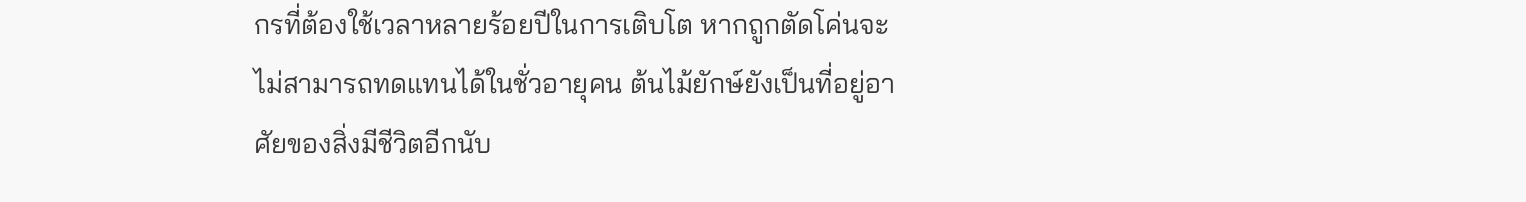กรที่ต้องใช้เวลาหลายร้อยปีในการเติบโต หากถูกตัดโค่นจะไม่สามารถทดแทนได้ในชั่วอายุคน ต้นไม้ยักษ์ยังเป็นที่อยู่อาศัยของสิ่งมีชีวิตอีกนับ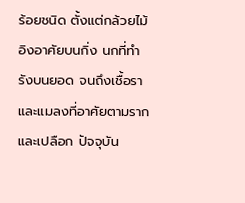ร้อยชนิด ตั้งแต่กล้วยไม้อิงอาศัยบนกิ่ง นกที่ทำรังบนยอด จนถึงเชื้อราและแมลงที่อาศัยตามรากและเปลือก ปัจจุบัน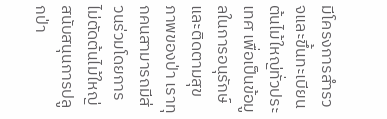มีโครงการสำรวจและขึ้นทะเบียนต้นไม้ใหญ่ทั่วประเทศ เพื่อเป็นข้อมูลในการอนุรักษ์และติดตามสุขภาพของป่า เราทุกคนสามารถมีส่วนร่วมโดยการไม่ตัดต้นไม้ใหญ่ สนับสนุนการปลูกป่า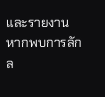และรายงานหากพบการลักล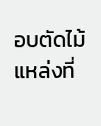อบตัดไม้
แหล่งที่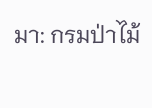มา: กรมป่าไม้